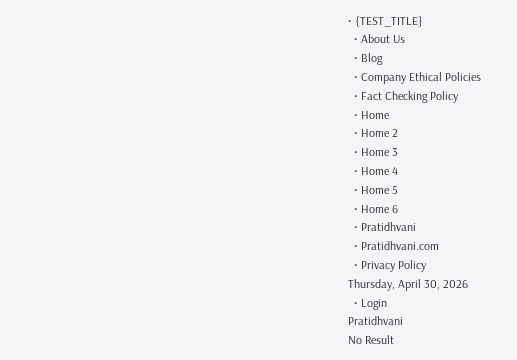• {TEST_TITLE}
  • About Us
  • Blog
  • Company Ethical Policies
  • Fact Checking Policy
  • Home
  • Home 2
  • Home 3
  • Home 4
  • Home 5
  • Home 6
  • Pratidhvani
  • Pratidhvani.com
  • Privacy Policy
Thursday, April 30, 2026
  • Login
Pratidhvani
No Result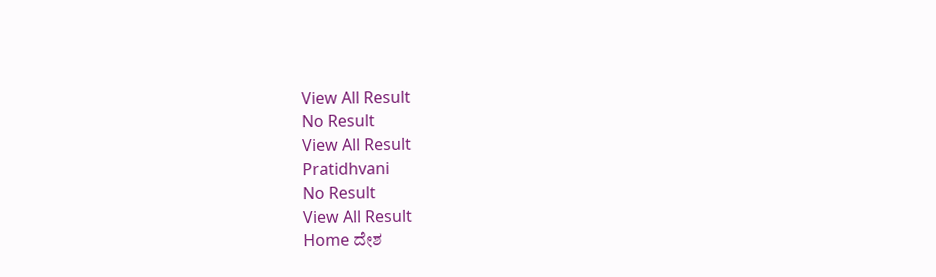View All Result
No Result
View All Result
Pratidhvani
No Result
View All Result
Home ದೇಶ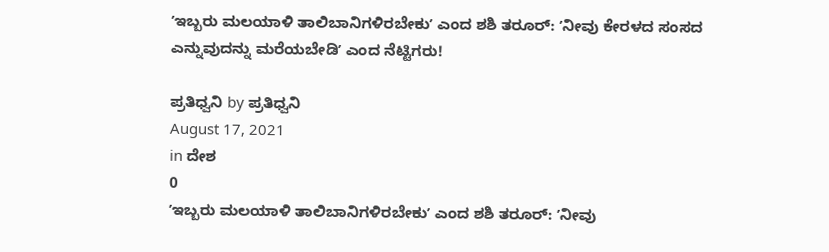ʼಇಬ್ಬರು ಮಲಯಾಳಿ ತಾಲಿಬಾನಿಗಳಿರಬೇಕುʼ ಎಂದ ಶಶಿ ತರೂರ್: ʼನೀವು ಕೇರಳದ ಸಂಸದ ಎನ್ನುವುದನ್ನು ಮರೆಯಬೇಡಿʼ ಎಂದ ನೆಟ್ಟಿಗರು!

ಪ್ರತಿಧ್ವನಿ by ಪ್ರತಿಧ್ವನಿ
August 17, 2021
in ದೇಶ
0
ʼಇಬ್ಬರು ಮಲಯಾಳಿ ತಾಲಿಬಾನಿಗಳಿರಬೇಕುʼ ಎಂದ ಶಶಿ ತರೂರ್: ʼನೀವು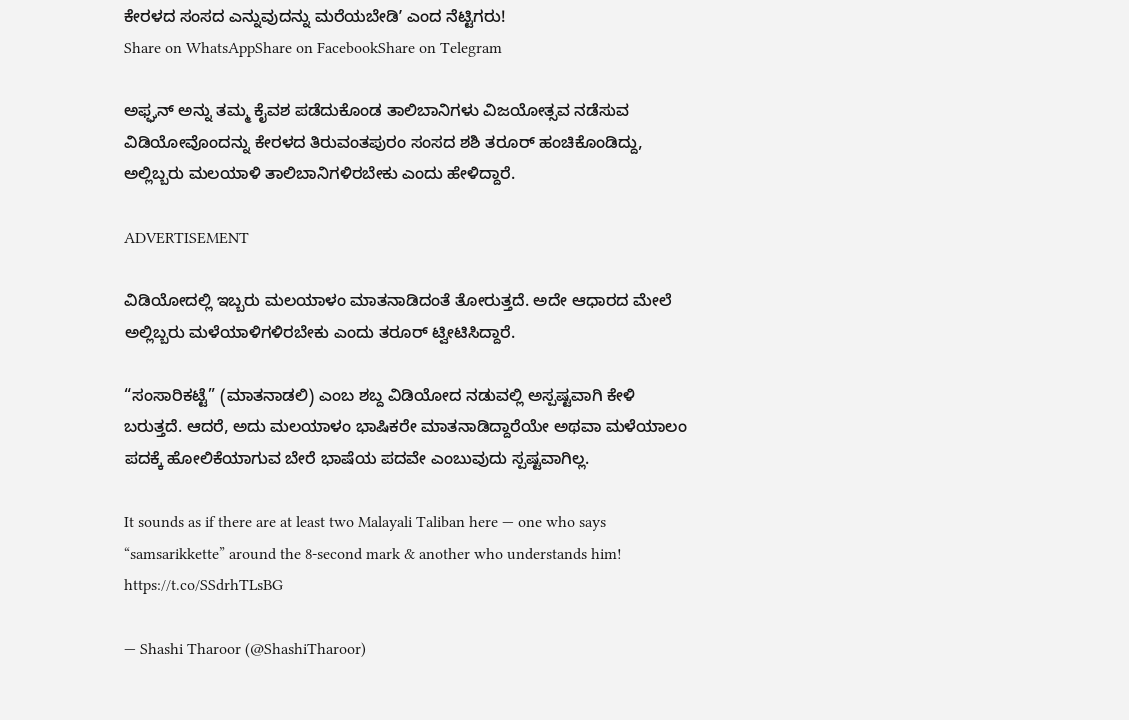ಕೇರಳದ ಸಂಸದ ಎನ್ನುವುದನ್ನು ಮರೆಯಬೇಡಿʼ ಎಂದ ನೆಟ್ಟಿಗರು!
Share on WhatsAppShare on FacebookShare on Telegram

ಅಫ್ಘನ್‌ ಅನ್ನು ತಮ್ಮ ಕೈವಶ ಪಡೆದುಕೊಂಡ ತಾಲಿಬಾನಿಗಳು ವಿಜಯೋತ್ಸವ ನಡೆಸುವ ವಿಡಿಯೋವೊಂದನ್ನು ಕೇರಳದ ತಿರುವಂತಪುರಂ ಸಂಸದ ಶಶಿ ತರೂರ್‌ ಹಂಚಿಕೊಂಡಿದ್ದು, ಅಲ್ಲಿಬ್ಬರು ಮಲಯಾಳಿ ತಾಲಿಬಾನಿಗಳಿರಬೇಕು ಎಂದು ಹೇಳಿದ್ದಾರೆ.

ADVERTISEMENT

ವಿಡಿಯೋದಲ್ಲಿ ಇಬ್ಬರು ಮಲಯಾಳಂ ಮಾತನಾಡಿದಂತೆ ತೋರುತ್ತದೆ. ಅದೇ ಆಧಾರದ ಮೇಲೆ ಅಲ್ಲಿಬ್ಬರು ಮಳೆಯಾಳಿಗಳಿರಬೇಕು ಎಂದು ತರೂರ್‌ ಟ್ವೀಟಿಸಿದ್ದಾರೆ.

“ಸಂಸಾರಿಕಟ್ಟೆ” (ಮಾತನಾಡಲಿ) ಎಂಬ ಶಬ್ದ ವಿಡಿಯೋದ ನಡುವಲ್ಲಿ ಅಸ್ಪಷ್ಟವಾಗಿ ಕೇಳಿ ಬರುತ್ತದೆ. ಆದರೆ, ಅದು ಮಲಯಾಳಂ ಭಾಷಿಕರೇ ಮಾತನಾಡಿದ್ದಾರೆಯೇ ಅಥವಾ ಮಳೆಯಾಲಂ ಪದಕ್ಕೆ ಹೋಲಿಕೆಯಾಗುವ ಬೇರೆ ಭಾಷೆಯ ಪದವೇ ಎಂಬುವುದು ಸ್ಪಷ್ಟವಾಗಿಲ್ಲ.

It sounds as if there are at least two Malayali Taliban here — one who says “samsarikkette” around the 8-second mark & another who understands him! https://t.co/SSdrhTLsBG

— Shashi Tharoor (@ShashiTharoor)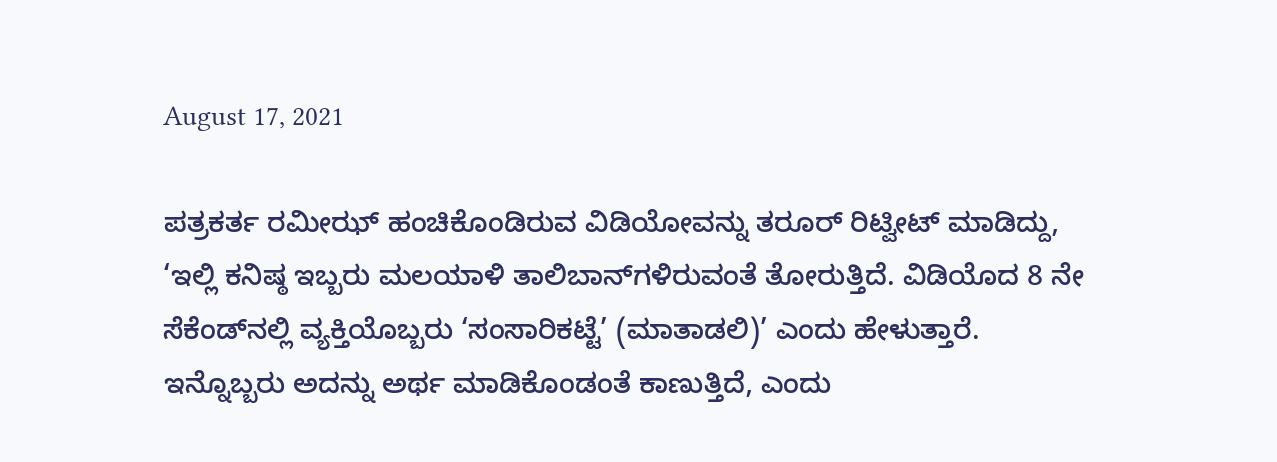August 17, 2021

ಪತ್ರಕರ್ತ ರಮೀಝ್‌ ಹಂಚಿಕೊಂಡಿರುವ ವಿಡಿಯೋವನ್ನು ತರೂರ್‌ ರಿಟ್ವೀಟ್‌ ಮಾಡಿದ್ದು, ‘ಇಲ್ಲಿ ಕನಿಷ್ಠ ಇಬ್ಬರು ಮಲಯಾಳಿ ತಾಲಿಬಾನ್‌ಗಳಿರುವಂತೆ ತೋರುತ್ತಿದೆ. ವಿಡಿಯೊದ 8 ನೇ ಸೆಕೆಂಡ್‌ನಲ್ಲಿ ವ್ಯಕ್ತಿಯೊಬ್ಬರು ‘ಸಂಸಾರಿಕಟ್ಟೆ’ (ಮಾತಾಡಲಿ)’ ಎಂದು ಹೇಳುತ್ತಾರೆ. ಇನ್ನೊಬ್ಬರು ಅದನ್ನು ಅರ್ಥ ಮಾಡಿಕೊಂಡಂತೆ ಕಾಣುತ್ತಿದೆ, ಎಂದು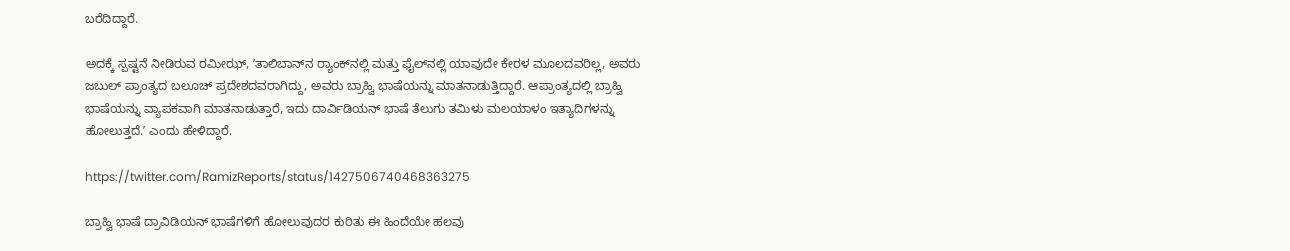ಬರೆದಿದ್ದಾರೆ.

ಅದಕ್ಕೆ ಸ್ಪಷ್ಟನೆ ನೀಡಿರುವ ರಮೀಝ್‌, ʼತಾಲಿಬಾನ್‌ನ ರ‍್ಯಾಂಕ್‌ನಲ್ಲಿ ಮತ್ತು ಫೈಲ್‌ನಲ್ಲಿ ಯಾವುದೇ ಕೇರಳ ಮೂಲದವರಿಲ್ಲ, ಅವರು ಜಬುಲ್ ಪ್ರಾಂತ್ಯದ ಬಲೂಚ್ ಪ್ರದೇಶದವರಾಗಿದ್ದು, ಅವರು ಬ್ರಾಹ್ವಿ ಭಾಷೆಯನ್ನು ಮಾತನಾಡುತ್ತಿದ್ದಾರೆ. ಆಪ್ರಾಂತ್ಯದಲ್ಲಿ ಬ್ರಾಹ್ವಿ ಭಾಷೆಯನ್ನು ವ್ಯಾಪಕವಾಗಿ ಮಾತನಾಡುತ್ತಾರೆ, ಇದು ದಾರ್ವಿಡಿಯನ್ ಭಾಷೆ ತೆಲುಗು ತಮಿಳು ಮಲಯಾಳಂ ಇತ್ಯಾದಿಗಳನ್ನು ಹೋಲುತ್ತದೆ.ʼ ಎಂದು ಹೇಳಿದ್ದಾರೆ.

https://twitter.com/RamizReports/status/1427506740468363275

ಬ್ರಾಹ್ವಿ ಭಾಷೆ ದ್ರಾವಿಡಿಯನ್‌ ಭಾಷೆಗಳಿಗೆ ಹೋಲುವುದರ ಕುರಿತು ಈ ಹಿಂದೆಯೇ ಹಲವು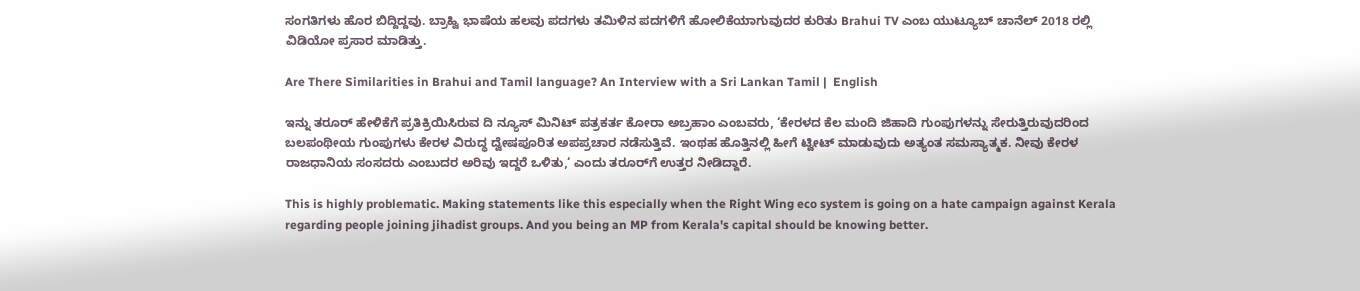ಸಂಗತಿಗಳು ಹೊರ ಬಿದ್ದಿದ್ದವು. ಬ್ರಾಹ್ವಿ ಭಾಷೆಯ ಹಲವು ಪದಗಳು ತಮಿಳಿನ ಪದಗಳಿಗೆ ಹೋಲಿಕೆಯಾಗುವುದರ ಕುರಿತು Brahui TV ಎಂಬ ಯುಟ್ಯೂಬ್‌ ಚಾನೆಲ್‌ 2018 ರಲ್ಲಿ ವಿಡಿಯೋ ಪ್ರಸಾರ ಮಾಡಿತ್ತು.

Are There Similarities in Brahui and Tamil language? An Interview with a Sri Lankan Tamil |  English

ಇನ್ನು ತರೂರ್‌ ಹೇಳಿಕೆಗೆ ಪ್ರತಿಕ್ರಿಯಿಸಿರುವ ದಿ ನ್ಯೂಸ್‌ ಮಿನಿಟ್‌ ಪತ್ರಕರ್ತ ಕೋರಾ ಅಬ್ರಹಾಂ ಎಂಬವರು, ‘ಕೇರಳದ ಕೆಲ ಮಂದಿ ಜಿಹಾದಿ ಗುಂಪುಗಳನ್ನು ಸೇರುತ್ತಿರುವುದರಿಂದ ಬಲಪಂಥೀಯ ಗುಂಪುಗಳು ಕೇರಳ ವಿರುದ್ಧ ದ್ವೇಷಪೂರಿತ ಅಪಪ್ರಚಾರ ನಡೆಸುತ್ತಿವೆ. ಇಂಥಹ ಹೊತ್ತಿನಲ್ಲಿ ಹೀಗೆ ಟ್ವೀಟ್‌ ಮಾಡುವುದು ಅತ್ಯಂತ ಸಮಸ್ಯಾತ್ಮಕ. ನೀವು ಕೇರಳ ರಾಜಧಾನಿಯ ಸಂಸದರು ಎಂಬುದರ ಅರಿವು ಇದ್ದರೆ ಒಳಿತು,‘ ಎಂದು ತರೂರ್‌ಗೆ ಉತ್ತರ ನೀಡಿದ್ದಾರೆ.

This is highly problematic. Making statements like this especially when the Right Wing eco system is going on a hate campaign against Kerala regarding people joining jihadist groups. And you being an MP from Kerala's capital should be knowing better.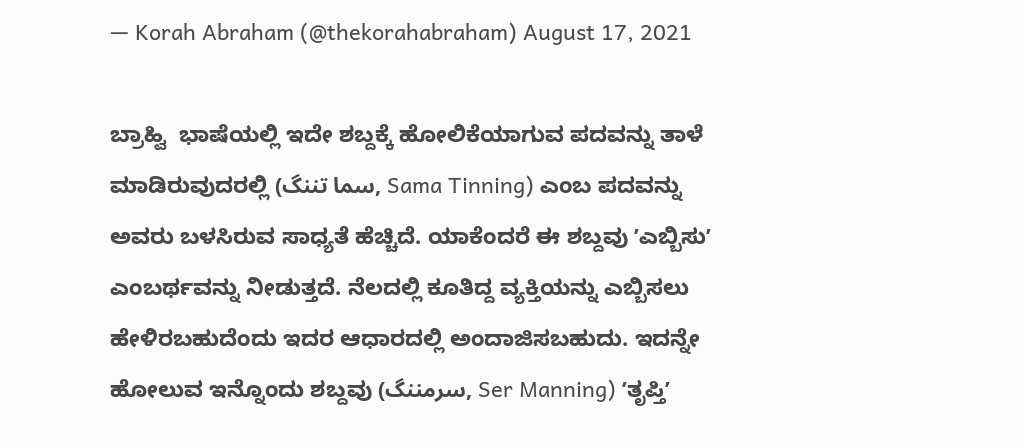— Korah Abraham (@thekorahabraham) August 17, 2021

ಬ್ರಾಹ್ವಿ  ಭಾಷೆಯಲ್ಲಿ ಇದೇ ಶಬ್ದಕ್ಕೆ ಹೋಲಿಕೆಯಾಗುವ ಪದವನ್ನು ತಾಳೆ ಮಾಡಿರುವುದರಲ್ಲಿ (سما تننگ, Sama Tinning) ಎಂಬ ಪದವನ್ನು ಅವರು ಬಳಸಿರುವ ಸಾಧ್ಯತೆ ಹೆಚ್ಚಿದೆ. ಯಾಕೆಂದರೆ ಈ ಶಬ್ದವು ʼಎಬ್ಬಿಸುʼ ಎಂಬರ್ಥವನ್ನು ನೀಡುತ್ತದೆ. ನೆಲದಲ್ಲಿ ಕೂತಿದ್ದ ವ್ಯಕ್ತಿಯನ್ನು ಎಬ್ಬಿಸಲು ಹೇಳಿರಬಹುದೆಂದು ಇದರ ಆಧಾರದಲ್ಲಿ ಅಂದಾಜಿಸಬಹುದು. ಇದನ್ನೇ ಹೋಲುವ ಇನ್ನೊಂದು ಶಬ್ದವು (سرمننگ, Ser Manning) ʼತೃಪ್ತಿʼ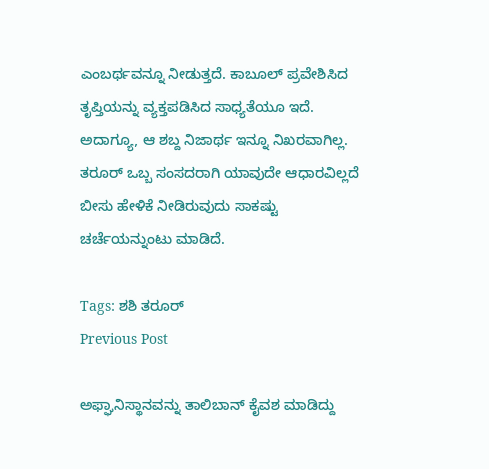ಎಂಬರ್ಥವನ್ನೂ ನೀಡುತ್ತದೆ. ಕಾಬೂಲ್‌ ಪ್ರವೇಶಿಸಿದ ತೃಪ್ತಿಯನ್ನು ವ್ಯಕ್ತಪಡಿಸಿದ ಸಾಧ್ಯತೆಯೂ ಇದೆ. ಅದಾಗ್ಯೂ, ಆ ಶಬ್ದ ನಿಜಾರ್ಥ ಇನ್ನೂ ನಿಖರವಾಗಿಲ್ಲ. ತರೂರ್ ಒಬ್ಬ ಸಂಸದರಾಗಿ ಯಾವುದೇ ಆಧಾರವಿಲ್ಲದೆ ಬೀಸು ಹೇಳಿಕೆ ನೀಡಿರುವುದು ಸಾಕಷ್ಟು ಚರ್ಚೆಯನ್ನುಂಟು ಮಾಡಿದೆ.

Tags: ಶಶಿ ತರೂರ್
Previous Post

ಅಫ್ಘಾನಿಸ್ಥಾನವನ್ನು ತಾಲಿಬಾನ್‌ ಕೈವಶ ಮಾಡಿದ್ದು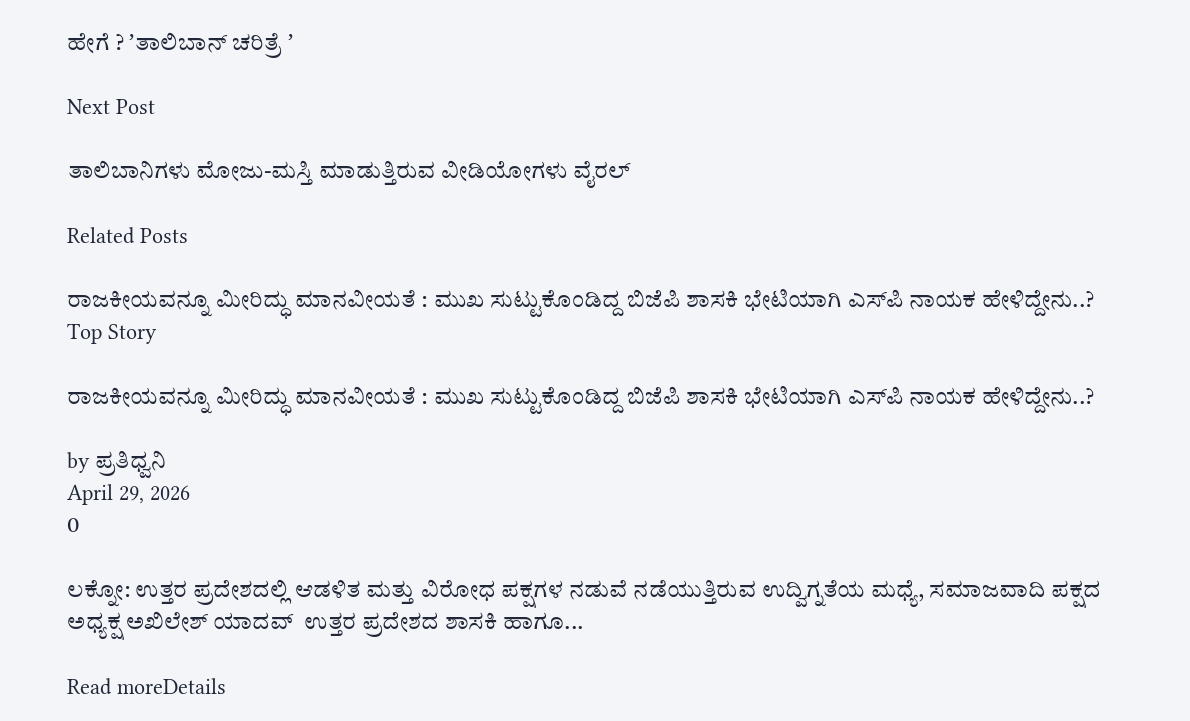ಹೇಗೆ ? ʼತಾಲಿಬಾನ್‌ ಚರಿತ್ರೆ ʼ

Next Post

ತಾಲಿಬಾನಿಗಳು ಮೋಜು-ಮಸ್ತಿ ಮಾಡುತ್ತಿರುವ ವೀಡಿಯೋಗಳು ವೈರಲ್‌

Related Posts

ರಾಜಕೀಯವನ್ನೂ ಮೀರಿದ್ಧು ಮಾನವೀಯತೆ : ಮುಖ ಸುಟ್ಟುಕೊಂಡಿದ್ದ ಬಿಜೆಪಿ ಶಾಸಕಿ ಭೇಟಿಯಾಗಿ ಎಸ್‌ಪಿ ನಾಯಕ ಹೇಳಿದ್ದೇನು..?
Top Story

ರಾಜಕೀಯವನ್ನೂ ಮೀರಿದ್ಧು ಮಾನವೀಯತೆ : ಮುಖ ಸುಟ್ಟುಕೊಂಡಿದ್ದ ಬಿಜೆಪಿ ಶಾಸಕಿ ಭೇಟಿಯಾಗಿ ಎಸ್‌ಪಿ ನಾಯಕ ಹೇಳಿದ್ದೇನು..?

by ಪ್ರತಿಧ್ವನಿ
April 29, 2026
0

ಲಕ್ನೋ: ಉತ್ತರ ಪ್ರದೇಶದಲ್ಲಿ ಆಡಳಿತ ಮತ್ತು ವಿರೋಧ ಪಕ್ಷಗಳ ನಡುವೆ ನಡೆಯುತ್ತಿರುವ ಉದ್ವಿಗ್ನತೆಯ ಮಧ್ಯೆ, ಸಮಾಜವಾದಿ ಪಕ್ಷದ ಅಧ್ಯಕ್ಷ ಅಖಿಲೇಶ್ ಯಾದವ್  ಉತ್ತರ ಪ್ರದೇಶದ ಶಾಸಕಿ ಹಾಗೂ...

Read moreDetails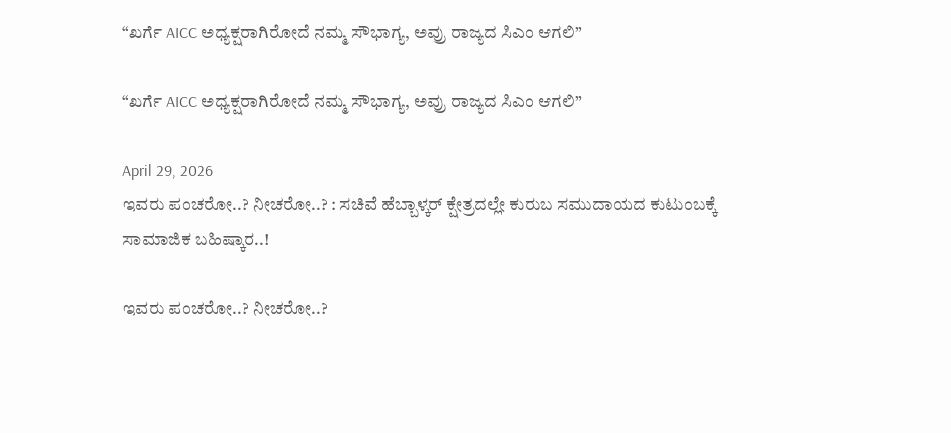“ಖರ್ಗೆ AICC ಅಧ್ಯಕ್ಷರಾಗಿರೋದೆ ನಮ್ಮ ಸೌಭಾಗ್ಯ, ಅವ್ರು ರಾಜ್ಯದ ಸಿಎಂ ಆಗಲಿ”

“ಖರ್ಗೆ AICC ಅಧ್ಯಕ್ಷರಾಗಿರೋದೆ ನಮ್ಮ ಸೌಭಾಗ್ಯ, ಅವ್ರು ರಾಜ್ಯದ ಸಿಎಂ ಆಗಲಿ”

April 29, 2026
ಇವರು ಪಂಚರೋ..? ನೀಚರೋ..? : ಸಚಿವೆ ಹೆಬ್ಬಾಳ್ಕರ್‌ ಕ್ಷೇತ್ರದಲ್ಲೇ ಕುರುಬ ಸಮುದಾಯದ ಕುಟುಂಬಕ್ಕೆ ಸಾಮಾಜಿಕ ಬಹಿಷ್ಕಾರ..!

ಇವರು ಪಂಚರೋ..? ನೀಚರೋ..?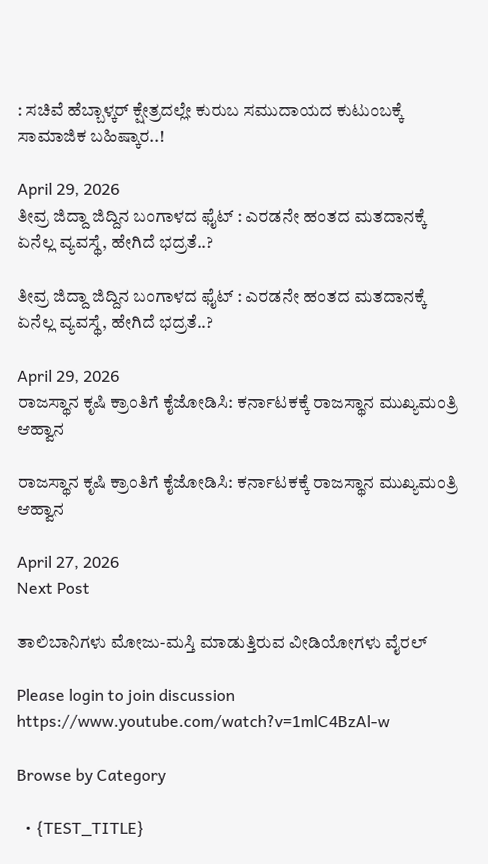: ಸಚಿವೆ ಹೆಬ್ಬಾಳ್ಕರ್‌ ಕ್ಷೇತ್ರದಲ್ಲೇ ಕುರುಬ ಸಮುದಾಯದ ಕುಟುಂಬಕ್ಕೆ ಸಾಮಾಜಿಕ ಬಹಿಷ್ಕಾರ..!

April 29, 2026
ತೀವ್ರ ಜಿದ್ದಾ ಜಿದ್ದಿನ ಬಂಗಾಳದ ಫೈಟ್‌ : ಎರಡನೇ ಹಂತದ ಮತದಾನಕ್ಕೆ ಏನೆಲ್ಲ ವ್ಯವಸ್ಥೆ, ಹೇಗಿದೆ ಭದ್ರತೆ..?

ತೀವ್ರ ಜಿದ್ದಾ ಜಿದ್ದಿನ ಬಂಗಾಳದ ಫೈಟ್‌ : ಎರಡನೇ ಹಂತದ ಮತದಾನಕ್ಕೆ ಏನೆಲ್ಲ ವ್ಯವಸ್ಥೆ, ಹೇಗಿದೆ ಭದ್ರತೆ..?

April 29, 2026
ರಾಜಸ್ಥಾನ ಕೃಷಿ ಕ್ರಾಂತಿಗೆ ಕೈಜೋಡಿಸಿ: ಕರ್ನಾಟಕಕ್ಕೆ ರಾಜಸ್ಥಾನ ಮುಖ್ಯಮಂತ್ರಿ ಆಹ್ವಾನ

ರಾಜಸ್ಥಾನ ಕೃಷಿ ಕ್ರಾಂತಿಗೆ ಕೈಜೋಡಿಸಿ: ಕರ್ನಾಟಕಕ್ಕೆ ರಾಜಸ್ಥಾನ ಮುಖ್ಯಮಂತ್ರಿ ಆಹ್ವಾನ

April 27, 2026
Next Post

ತಾಲಿಬಾನಿಗಳು ಮೋಜು-ಮಸ್ತಿ ಮಾಡುತ್ತಿರುವ ವೀಡಿಯೋಗಳು ವೈರಲ್‌

Please login to join discussion
https://www.youtube.com/watch?v=1mlC4BzAl-w

Browse by Category

  • {TEST_TITLE}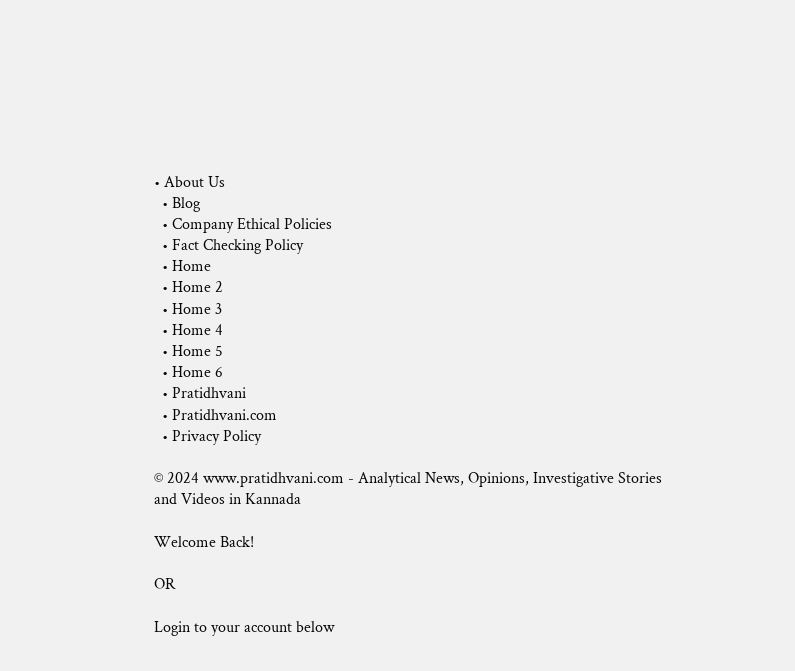• About Us
  • Blog
  • Company Ethical Policies
  • Fact Checking Policy
  • Home
  • Home 2
  • Home 3
  • Home 4
  • Home 5
  • Home 6
  • Pratidhvani
  • Pratidhvani.com
  • Privacy Policy

© 2024 www.pratidhvani.com - Analytical News, Opinions, Investigative Stories and Videos in Kannada

Welcome Back!

OR

Login to your account below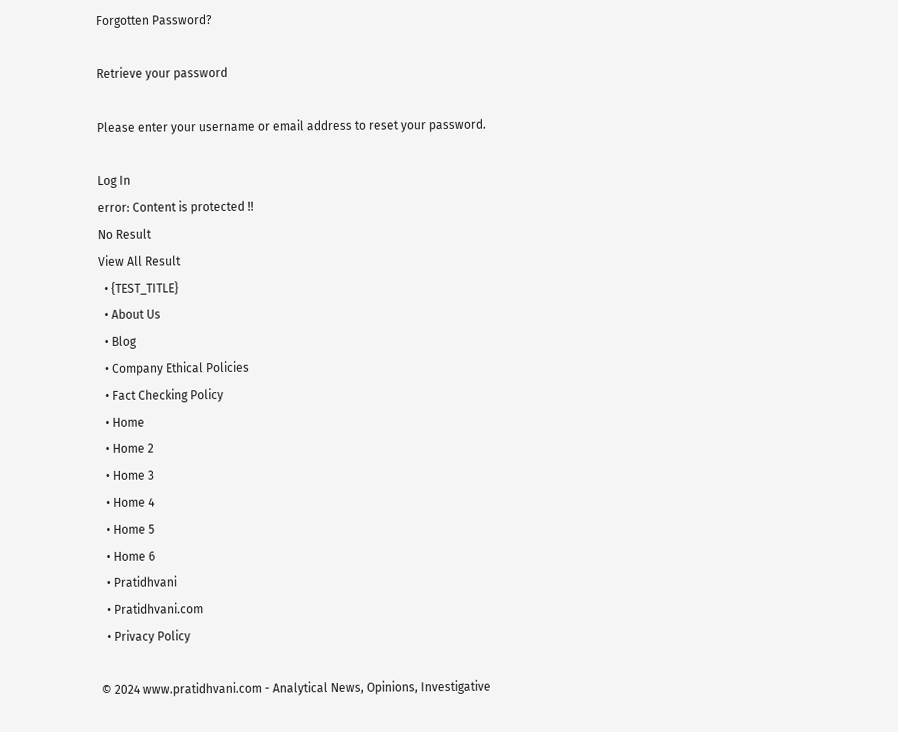Forgotten Password?

Retrieve your password

Please enter your username or email address to reset your password.

Log In
error: Content is protected !!
No Result
View All Result
  • {TEST_TITLE}
  • About Us
  • Blog
  • Company Ethical Policies
  • Fact Checking Policy
  • Home
  • Home 2
  • Home 3
  • Home 4
  • Home 5
  • Home 6
  • Pratidhvani
  • Pratidhvani.com
  • Privacy Policy

© 2024 www.pratidhvani.com - Analytical News, Opinions, Investigative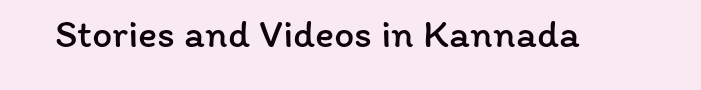Stories and Videos in Kannada